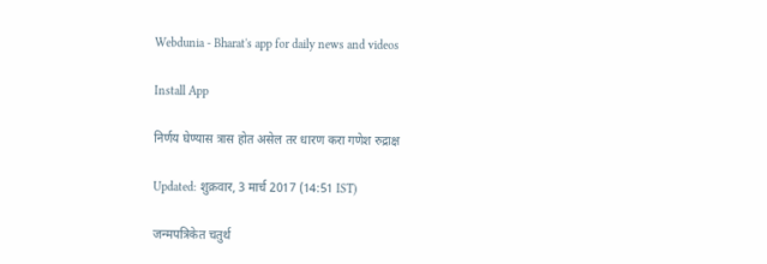Webdunia - Bharat's app for daily news and videos

Install App

निर्णय घेण्यास त्रास होत असेल तर धारण करा गणेश रुद्राक्ष

Updated: शुक्रवार, 3 मार्च 2017 (14:51 IST)

जन्मपत्रिकेत चतुर्थ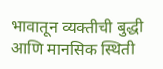भावातून व्यक्तीची बुद्धी आणि मानसिक स्थिती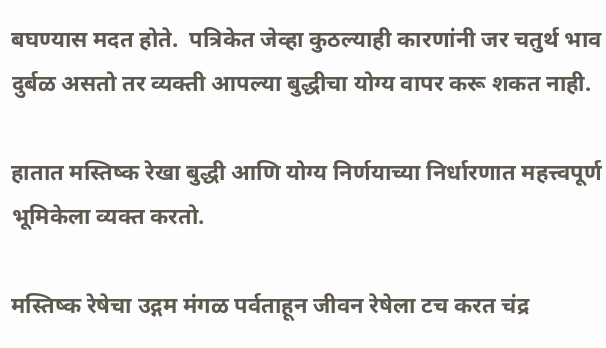बघण्यास मदत होते.  पत्रिकेत जेव्हा कुठल्याही कारणांनी जर चतुर्थ भाव दुर्बळ असतो तर व्यक्ती आपल्या बुद्धीचा योग्य वापर करू शकत नाही.

हातात मस्तिष्क रेखा बुद्धी आणि योग्य निर्णयाच्या निर्धारणात महत्त्वपूर्ण भूमिकेला व्यक्त करतो.

मस्तिष्क रेषेचा उद्गम मंगळ पर्वताहून जीवन रेषेला टच करत चंद्र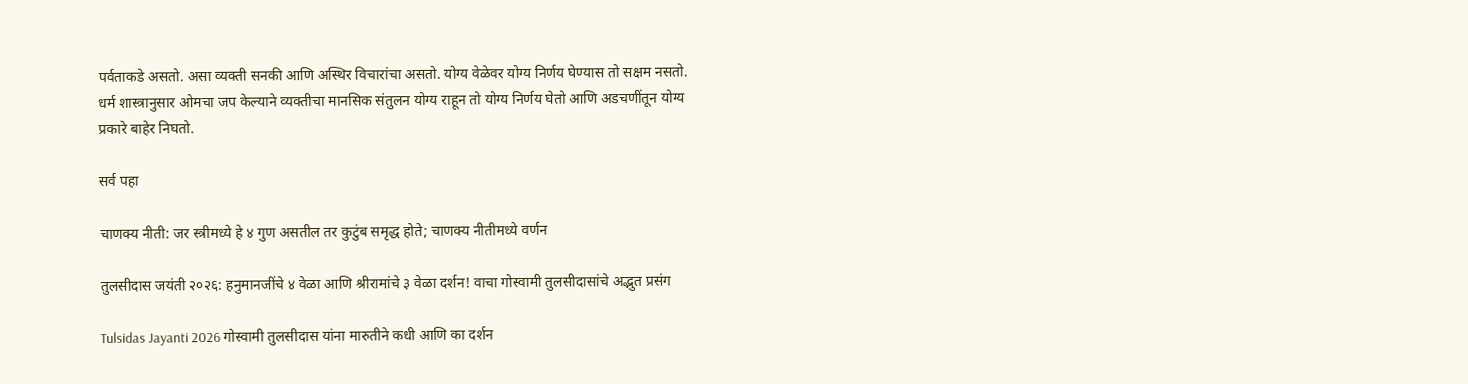पर्वताकडे असतो. असा व्यक्ती सनकी आणि अस्थिर विचारांचा असतो. योग्य वेळेवर योग्य निर्णय घेण्यास तो सक्षम नसतो. धर्म शास्त्रानुसार ओमचा जप केल्याने व्यक्तीचा मानसिक संतुलन योग्य राहून तो योग्य निर्णय घेतो आणि अडचणींतून योग्य प्रकारे बाहेर निघतो.

सर्व पहा

चाणक्य नीती: जर स्त्रीमध्ये हे ४ गुण असतील तर कुटुंब समृद्ध होते; चाणक्य नीतीमध्ये वर्णन

तुलसीदास जयंती २०२६: हनुमानजींचे ४ वेळा आणि श्रीरामांचे ३ वेळा दर्शन! वाचा गोस्वामी तुलसीदासांचे अद्भुत प्रसंग

Tulsidas Jayanti 2026 गोस्वामी तुलसीदास यांना मारुतीने कधी आणि का दर्शन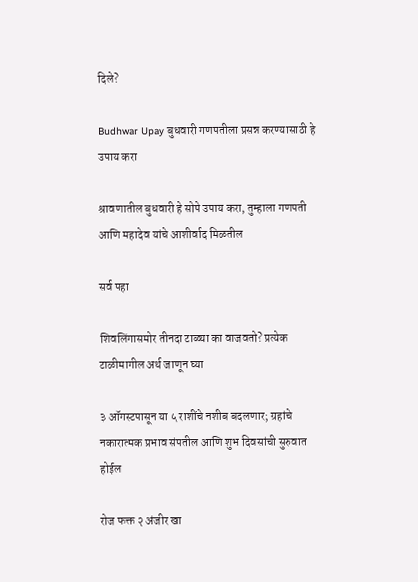दिले?

Budhwar Upay बुधवारी गणपतीला प्रसन्न करण्यासाठी हे उपाय करा

श्रावणातील बुधवारी हे सोपे उपाय करा, तुम्हाला गणपती आणि महादेव यांचे आशीर्वाद मिळतील

सर्व पहा

शिवलिंगासमोर तीनदा टाळ्या का वाजवतो? प्रत्येक टाळीमागील अर्थ जाणून घ्या

३ ऑगस्टपासून या ५ राशींचे नशीब बदलणार; ग्रहांचे नकारात्मक प्रभाव संपतील आणि शुभ दिवसांची सुरुवात होईल

रोज फक्त २ अंजीर खा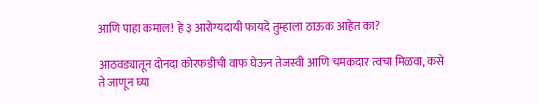आणि पाहा कमाल! हे ३ आरोग्यदायी फायदे तुम्हाला ठाऊक आहेत का?

आठवड्यातून दोनदा कोरफडीची वाफ घेऊन तेजस्वी आणि चमकदार त्वचा मिळवा, कसे ते जाणून घ्या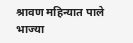श्रावण महिन्यात पाले भाज्या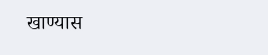खाण्यास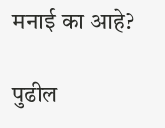मनाई का आहे?

पुढील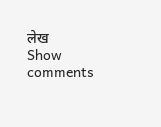लेख
Show comments